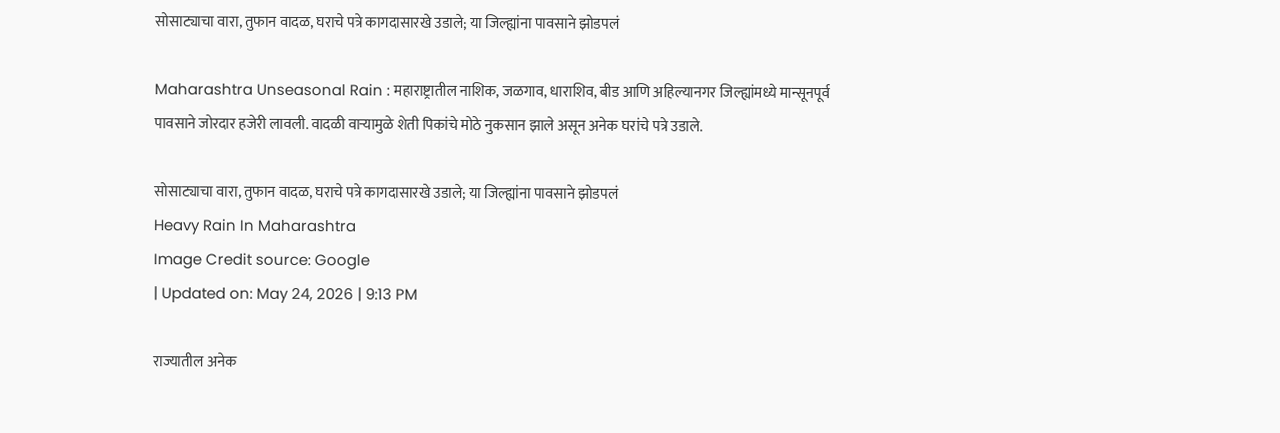सोसाट्याचा वारा, तुफान वादळ, घराचे पत्रे कागदासारखे उडाले; या जिल्ह्यांना पावसाने झोडपलं

Maharashtra Unseasonal Rain : महाराष्ट्रातील नाशिक, जळगाव, धाराशिव, बीड आणि अहिल्यानगर जिल्ह्यांमध्ये मान्सूनपूर्व पावसाने जोरदार हजेरी लावली. वादळी वाऱ्यामुळे शेती पिकांचे मोठे नुकसान झाले असून अनेक घरांचे पत्रे उडाले.

सोसाट्याचा वारा, तुफान वादळ, घराचे पत्रे कागदासारखे उडाले; या जिल्ह्यांना पावसाने झोडपलं
Heavy Rain In Maharashtra
Image Credit source: Google
| Updated on: May 24, 2026 | 9:13 PM

राज्यातील अनेक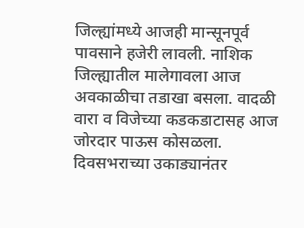जिल्ह्यांमध्ये आजही मान्सूनपूर्व पावसाने हजेरी लावली. नाशिक जिल्ह्यातील मालेगावला आज अवकाळीचा तडाखा बसला. वादळी वारा व विजेच्या कडकडाटासह आज जोरदार पाऊस कोसळला. दिवसभराच्या उकाड्यानंतर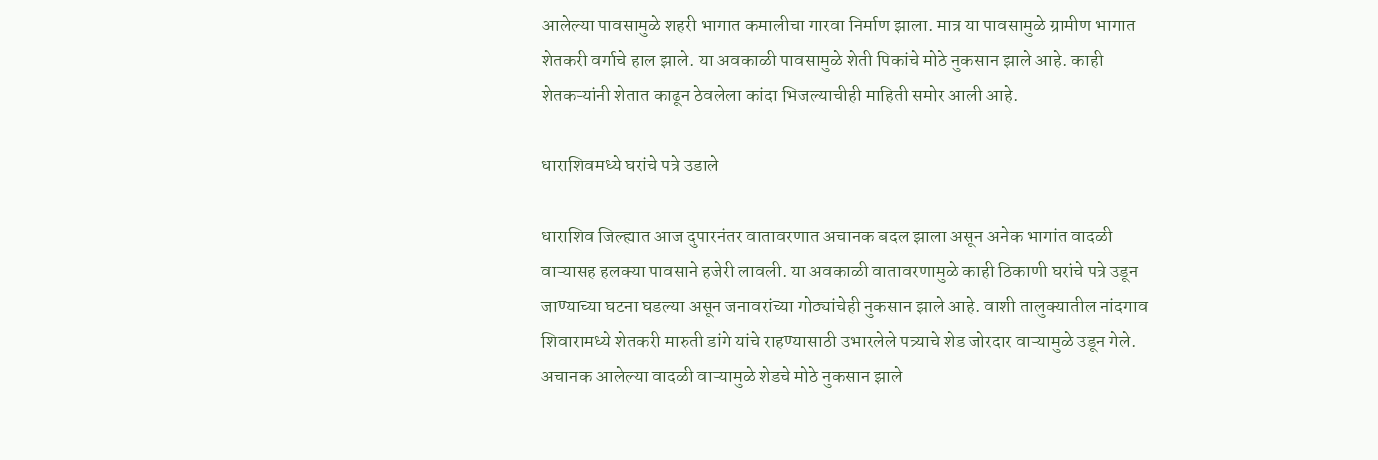आलेल्या पावसामुळे शहरी भागात कमालीचा गारवा निर्माण झाला. मात्र या पावसामुळे ग्रामीण भागात शेतकरी वर्गाचे हाल झाले. या अवकाळी पावसामुळे शेती पिकांचे मोठे नुकसान झाले आहे. काही शेतकऱ्यांनी शेतात काढून ठेवलेला कांदा भिजल्याचीही माहिती समोर आली आहे.

धाराशिवमध्ये घरांचे पत्रे उडाले

धाराशिव जिल्ह्यात आज दुपारनंतर वातावरणात अचानक बदल झाला असून अनेक भागांत वादळी वाऱ्यासह हलक्या पावसाने हजेरी लावली. या अवकाळी वातावरणामुळे काही ठिकाणी घरांचे पत्रे उडून जाण्याच्या घटना घडल्या असून जनावरांच्या गोठ्यांचेही नुकसान झाले आहे. वाशी तालुक्यातील नांदगाव शिवारामध्ये शेतकरी मारुती डांगे यांचे राहण्यासाठी उभारलेले पत्र्याचे शेड जोरदार वाऱ्यामुळे उडून गेले. अचानक आलेल्या वादळी वाऱ्यामुळे शेडचे मोठे नुकसान झाले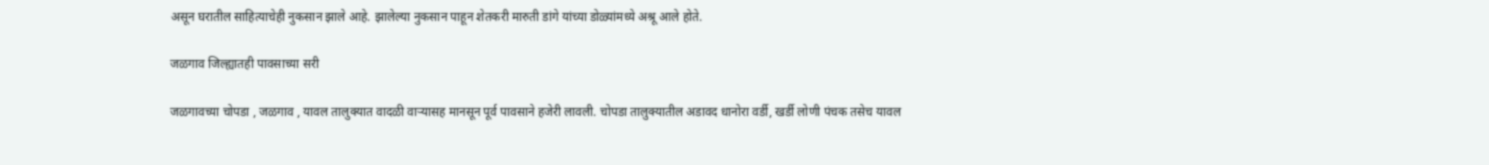असून घरातील साहित्याचेही नुकसान झाले आहे. झालेल्या नुकसान पाहून शेतकरी मारुती डांगे यांच्या डोळ्यांमध्ये अश्रू आले होते.

जळगाव जिल्ह्यातही पावसाच्या सरी

जळगावच्या चोपडा , जळगाव , यावल तालुक्यात वादळी वाऱ्यासह मानसून पूर्व पावसाने हजेरी लावली. चोपडा तालुक्यातील अडावद धानोरा वर्डी, खर्डी लोणी पंचक तसेच यावल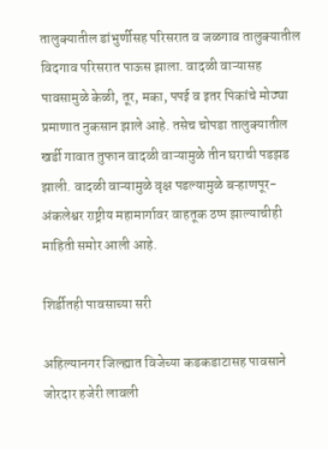तालुक्यातील डांभुर्णीसह परिसरात व जळगाव तालुक्यातील विदगाव परिसरात पाऊस झाला. वादळी वाऱ्यासह पावसामुळे केळी, तूर, मका, पपई व इतर पिकांचे मोठ्या प्रमाणात नुकसान झाले आहे. तसेच चोपडा तालुक्यातील खर्डी गावात तुफान वादळी वाऱ्यामुळे तीन घराची पडझड झाली. वादळी वाऱ्यामुळे वृक्ष पडल्यामुळे बऱ्हाणपूर-अंकलेश्वर राष्ट्रीय महामार्गावर वाहतूक ठप्प झाल्याचीही माहिती समोर आली आहे.

शिर्डीतही पावसाच्या सरी

अहिल्यानगर जिल्ह्यात विजेच्या कडकडाटासह पावसाने जोरदार हजेरी लावली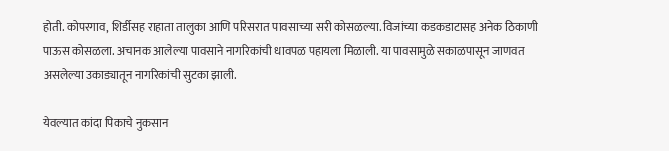होती. कोपरगाव, शिर्डीसह राहाता तालुका आणि परिसरात पावसाच्या सरी कोसळल्या. विजांच्या कडकडाटासह अनेक ठिकाणी पाऊस कोसळला. अचानक आलेल्या पावसाने नागरिकांची धावपळ पहायला मिळाली. या पावसामुळे सकाळपासून जाणवत असलेल्या उकाड्यातून नागरिकांची सुटका झाली.

येवल्यात कांदा पिकाचे नुकसान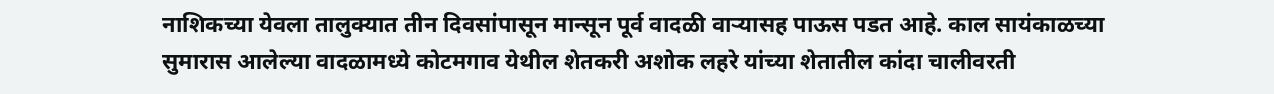नाशिकच्या येवला तालुक्यात तीन दिवसांपासून मान्सून पूर्व वादळी वाऱ्यासह पाऊस पडत आहे. काल सायंकाळच्या सुमारास आलेल्या वादळामध्ये कोटमगाव येथील शेतकरी अशोक लहरे यांच्या शेतातील कांदा चालीवरती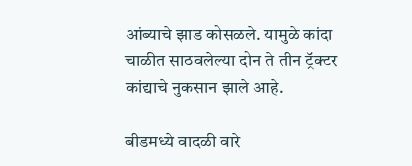आंब्याचे झाड कोसळले. यामुळे कांदा चाळीत साठवलेल्या दोन ते तीन ट्रॅक्टर कांद्याचे नुकसान झाले आहे.

बीडमध्ये वादळी वारे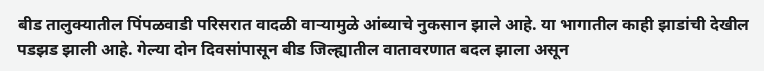बीड तालुक्यातील पिंपळवाडी परिसरात वादळी वाऱ्यामुळे आंब्याचे नुकसान झाले आहे. या भागातील काही झाडांची देखील पडझड झाली आहे. गेल्या दोन दिवसांपासून बीड जिल्ह्यातील वातावरणात बदल झाला असून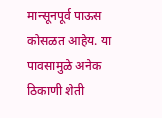मान्सूनपूर्व पाऊस कोसळत आहेय. या पावसामुळे अनेक ठिकाणी शेती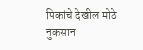पिकांचे देखील मोठे नुकसान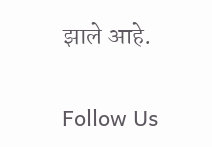झाले आहे.

Follow Us